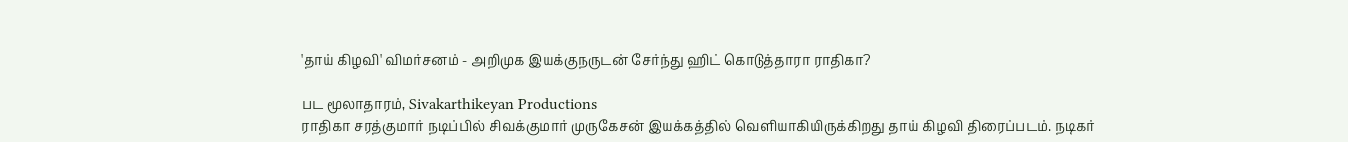'தாய் கிழவி' விமர்சனம் - அறிமுக இயக்குநருடன் சேர்ந்து ஹிட் கொடுத்தாரா ராதிகா?

பட மூலாதாரம், Sivakarthikeyan Productions
ராதிகா சரத்குமார் நடிப்பில் சிவக்குமார் முருகேசன் இயக்கத்தில் வெளியாகியிருக்கிறது தாய் கிழவி திரைப்படம். நடிகர்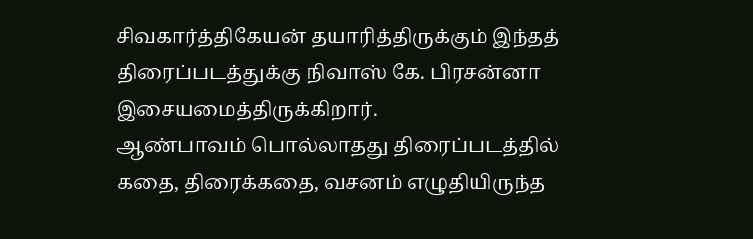சிவகார்த்திகேயன் தயாரித்திருக்கும் இந்தத் திரைப்படத்துக்கு நிவாஸ் கே. பிரசன்னா இசையமைத்திருக்கிறார்.
ஆண்பாவம் பொல்லாதது திரைப்படத்தில் கதை, திரைக்கதை, வசனம் எழுதியிருந்த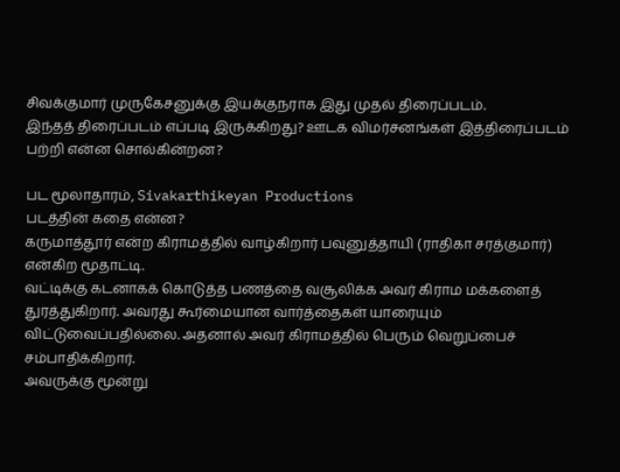சிவக்குமார் முருகேசனுக்கு இயக்குநராக இது முதல் திரைப்படம்.
இந்தத் திரைப்படம் எப்படி இருக்கிறது? ஊடக விமர்சனங்கள் இத்திரைப்படம் பற்றி என்ன சொல்கின்றன?

பட மூலாதாரம், Sivakarthikeyan Productions
படத்தின் கதை என்ன?
கருமாத்தூர் என்ற கிராமத்தில் வாழ்கிறார் பவுனுத்தாயி (ராதிகா சரத்குமார்) என்கிற மூதாட்டி.
வட்டிக்கு கடனாகக் கொடுத்த பணத்தை வசூலிக்க அவர் கிராம மக்களைத் துரத்துகிறார். அவரது கூர்மையான வார்த்தைகள் யாரையும் விட்டுவைப்பதில்லை. அதனால் அவர் கிராமத்தில் பெரும் வெறுப்பைச் சம்பாதிக்கிறார்.
அவருக்கு மூன்று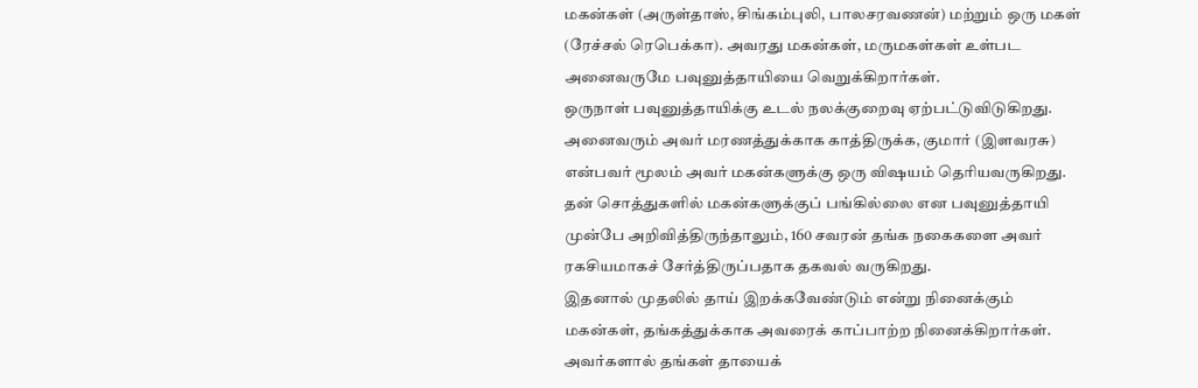மகன்கள் (அருள்தாஸ், சிங்கம்புலி, பாலசரவணன்) மற்றும் ஒரு மகள் (ரேச்சல் ரெபெக்கா). அவரது மகன்கள், மருமகள்கள் உள்பட அனைவருமே பவுனுத்தாயியை வெறுக்கிறார்கள்.
ஒருநாள் பவுனுத்தாயிக்கு உடல் நலக்குறைவு ஏற்பட்டுவிடுகிறது. அனைவரும் அவர் மரணத்துக்காக காத்திருக்க, குமார் (இளவரசு) என்பவர் மூலம் அவர் மகன்களுக்கு ஒரு விஷயம் தெரியவருகிறது.
தன் சொத்துகளில் மகன்களுக்குப் பங்கில்லை என பவுனுத்தாயி முன்பே அறிவித்திருந்தாலும், 160 சவரன் தங்க நகைகளை அவர் ரகசியமாகச் சேர்த்திருப்பதாக தகவல் வருகிறது.
இதனால் முதலில் தாய் இறக்கவேண்டும் என்று நினைக்கும் மகன்கள், தங்கத்துக்காக அவரைக் காப்பாற்ற நினைக்கிறார்கள். அவர்களால் தங்கள் தாயைக்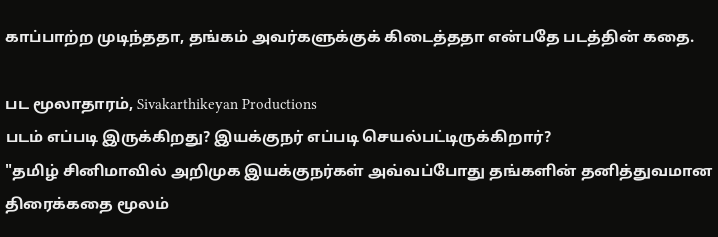காப்பாற்ற முடிந்ததா, தங்கம் அவர்களுக்குக் கிடைத்ததா என்பதே படத்தின் கதை.

பட மூலாதாரம், Sivakarthikeyan Productions
படம் எப்படி இருக்கிறது? இயக்குநர் எப்படி செயல்பட்டிருக்கிறார்?
"தமிழ் சினிமாவில் அறிமுக இயக்குநர்கள் அவ்வப்போது தங்களின் தனித்துவமான திரைக்கதை மூலம்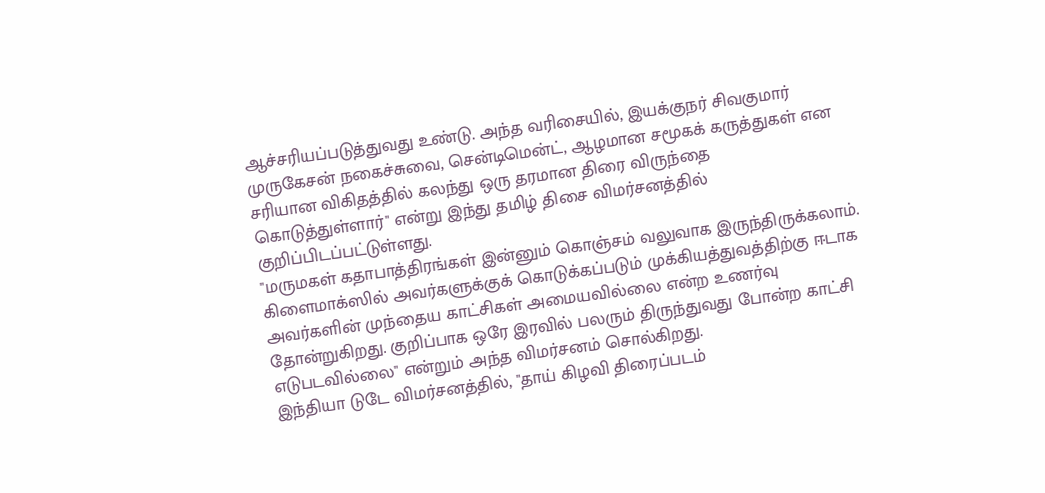ஆச்சரியப்படுத்துவது உண்டு. அந்த வரிசையில், இயக்குநர் சிவகுமார் முருகேசன் நகைச்சுவை, சென்டிமென்ட், ஆழமான சமூகக் கருத்துகள் என சரியான விகிதத்தில் கலந்து ஒரு தரமான திரை விருந்தை கொடுத்துள்ளார்" என்று இந்து தமிழ் திசை விமர்சனத்தில் குறிப்பிடப்பட்டுள்ளது.
"மருமகள் கதாபாத்திரங்கள் இன்னும் கொஞ்சம் வலுவாக இருந்திருக்கலாம். கிளைமாக்ஸில் அவர்களுக்குக் கொடுக்கப்படும் முக்கியத்துவத்திற்கு ஈடாக அவர்களின் முந்தைய காட்சிகள் அமையவில்லை என்ற உணர்வு தோன்றுகிறது. குறிப்பாக ஒரே இரவில் பலரும் திருந்துவது போன்ற காட்சி எடுபடவில்லை" என்றும் அந்த விமர்சனம் சொல்கிறது.
இந்தியா டுடே விமர்சனத்தில், "தாய் கிழவி திரைப்படம்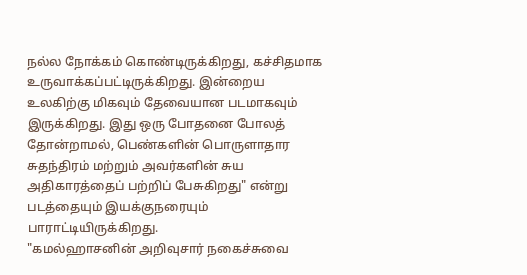நல்ல நோக்கம் கொண்டிருக்கிறது, கச்சிதமாக உருவாக்கப்பட்டிருக்கிறது. இன்றைய உலகிற்கு மிகவும் தேவையான படமாகவும் இருக்கிறது. இது ஒரு போதனை போலத் தோன்றாமல், பெண்களின் பொருளாதார சுதந்திரம் மற்றும் அவர்களின் சுய அதிகாரத்தைப் பற்றிப் பேசுகிறது" என்று படத்தையும் இயக்குநரையும் பாராட்டியிருக்கிறது.
"கமல்ஹாசனின் அறிவுசார் நகைச்சுவை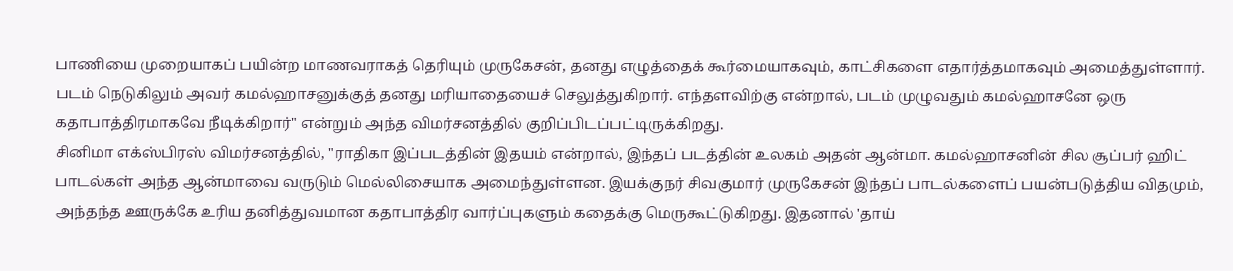பாணியை முறையாகப் பயின்ற மாணவராகத் தெரியும் முருகேசன், தனது எழுத்தைக் கூர்மையாகவும், காட்சிகளை எதார்த்தமாகவும் அமைத்துள்ளார். படம் நெடுகிலும் அவர் கமல்ஹாசனுக்குத் தனது மரியாதையைச் செலுத்துகிறார். எந்தளவிற்கு என்றால், படம் முழுவதும் கமல்ஹாசனே ஒரு கதாபாத்திரமாகவே நீடிக்கிறார்" என்றும் அந்த விமர்சனத்தில் குறிப்பிடப்பட்டிருக்கிறது.
சினிமா எக்ஸ்பிரஸ் விமர்சனத்தில், "ராதிகா இப்படத்தின் இதயம் என்றால், இந்தப் படத்தின் உலகம் அதன் ஆன்மா. கமல்ஹாசனின் சில சூப்பர் ஹிட் பாடல்கள் அந்த ஆன்மாவை வருடும் மெல்லிசையாக அமைந்துள்ளன. இயக்குநர் சிவகுமார் முருகேசன் இந்தப் பாடல்களைப் பயன்படுத்திய விதமும், அந்தந்த ஊருக்கே உரிய தனித்துவமான கதாபாத்திர வார்ப்புகளும் கதைக்கு மெருகூட்டுகிறது. இதனால் 'தாய்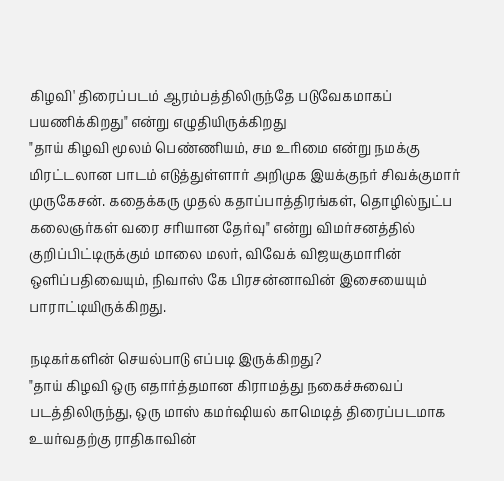கிழவி' திரைப்படம் ஆரம்பத்திலிருந்தே படுவேகமாகப் பயணிக்கிறது" என்று எழுதியிருக்கிறது
"தாய் கிழவி மூலம் பெண்ணியம், சம உரிமை என்று நமக்கு மிரட்டலான பாடம் எடுத்துள்ளார் அறிமுக இயக்குநர் சிவக்குமார் முருகேசன். கதைக்கரு முதல் கதாப்பாத்திரங்கள், தொழில்நுட்ப கலைஞர்கள் வரை சரியான தேர்வு" என்று விமர்சனத்தில் குறிப்பிட்டிருக்கும் மாலை மலர், விவேக் விஜயகுமாரின் ஒளிப்பதிவையும், நிவாஸ் கே பிரசன்னாவின் இசையையும் பாராட்டியிருக்கிறது.

நடிகர்களின் செயல்பாடு எப்படி இருக்கிறது?
"தாய் கிழவி ஒரு எதார்த்தமான கிராமத்து நகைச்சுவைப் படத்திலிருந்து, ஒரு மாஸ் கமர்ஷியல் காமெடித் திரைப்படமாக உயர்வதற்கு ராதிகாவின்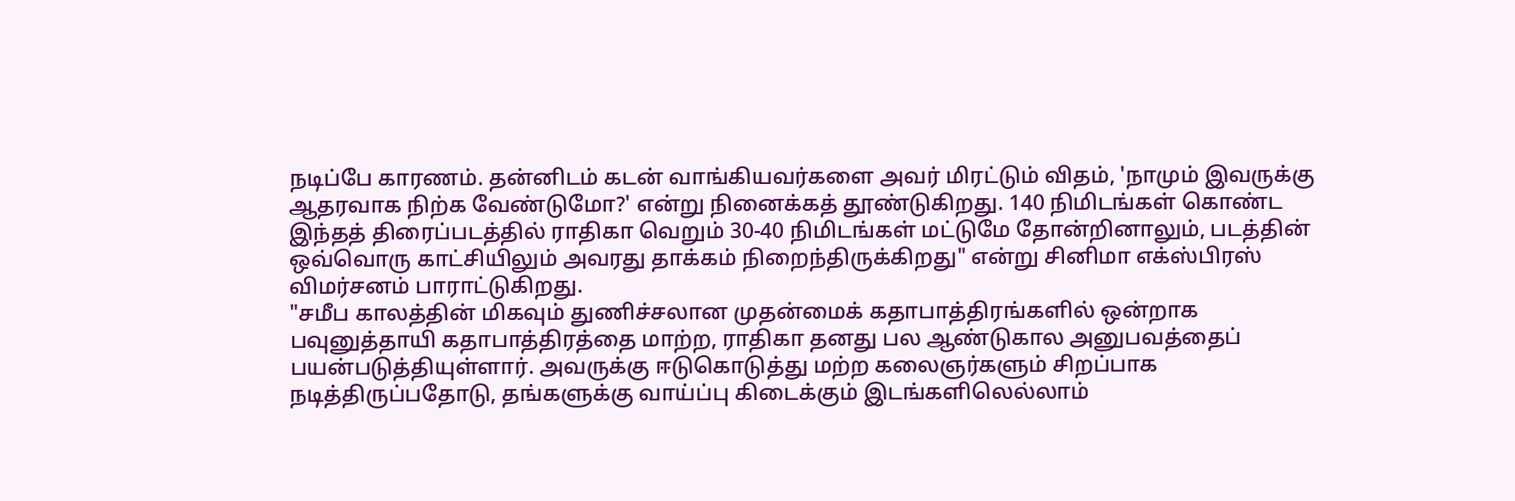நடிப்பே காரணம். தன்னிடம் கடன் வாங்கியவர்களை அவர் மிரட்டும் விதம், 'நாமும் இவருக்கு ஆதரவாக நிற்க வேண்டுமோ?' என்று நினைக்கத் தூண்டுகிறது. 140 நிமிடங்கள் கொண்ட இந்தத் திரைப்படத்தில் ராதிகா வெறும் 30-40 நிமிடங்கள் மட்டுமே தோன்றினாலும், படத்தின் ஒவ்வொரு காட்சியிலும் அவரது தாக்கம் நிறைந்திருக்கிறது" என்று சினிமா எக்ஸ்பிரஸ் விமர்சனம் பாராட்டுகிறது.
"சமீப காலத்தின் மிகவும் துணிச்சலான முதன்மைக் கதாபாத்திரங்களில் ஒன்றாக பவுனுத்தாயி கதாபாத்திரத்தை மாற்ற, ராதிகா தனது பல ஆண்டுகால அனுபவத்தைப் பயன்படுத்தியுள்ளார். அவருக்கு ஈடுகொடுத்து மற்ற கலைஞர்களும் சிறப்பாக நடித்திருப்பதோடு, தங்களுக்கு வாய்ப்பு கிடைக்கும் இடங்களிலெல்லாம்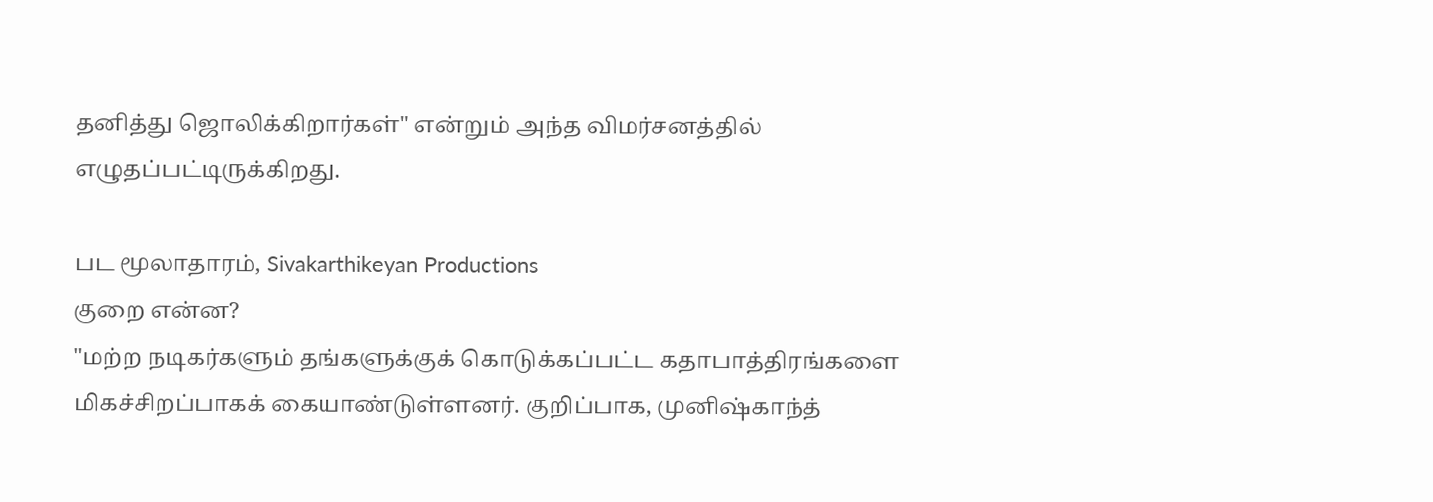தனித்து ஜொலிக்கிறார்கள்" என்றும் அந்த விமர்சனத்தில் எழுதப்பட்டிருக்கிறது.

பட மூலாதாரம், Sivakarthikeyan Productions
குறை என்ன?
"மற்ற நடிகர்களும் தங்களுக்குக் கொடுக்கப்பட்ட கதாபாத்திரங்களை மிகச்சிறப்பாகக் கையாண்டுள்ளனர். குறிப்பாக, முனிஷ்காந்த்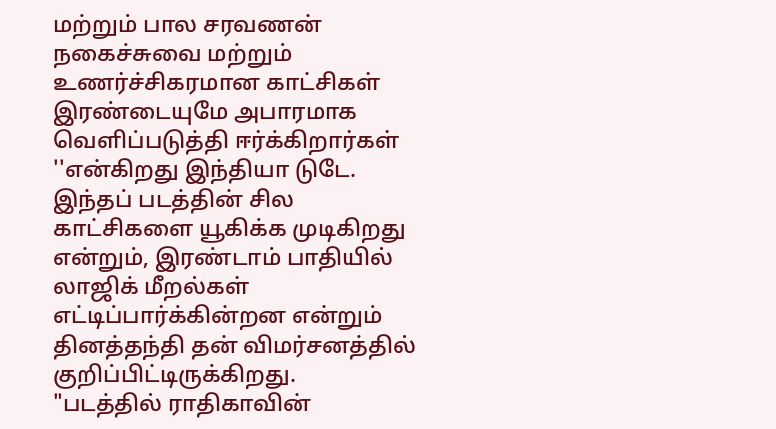மற்றும் பால சரவணன் நகைச்சுவை மற்றும் உணர்ச்சிகரமான காட்சிகள் இரண்டையுமே அபாரமாக வெளிப்படுத்தி ஈர்க்கிறார்கள் ''என்கிறது இந்தியா டுடே.
இந்தப் படத்தின் சில காட்சிகளை யூகிக்க முடிகிறது என்றும், இரண்டாம் பாதியில் லாஜிக் மீறல்கள் எட்டிப்பார்க்கின்றன என்றும் தினத்தந்தி தன் விமர்சனத்தில் குறிப்பிட்டிருக்கிறது.
"படத்தில் ராதிகாவின்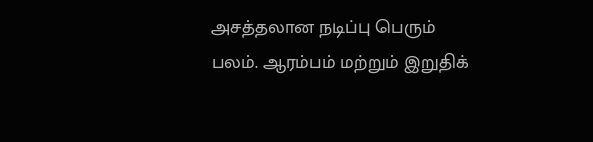அசத்தலான நடிப்பு பெரும் பலம். ஆரம்பம் மற்றும் இறுதிக்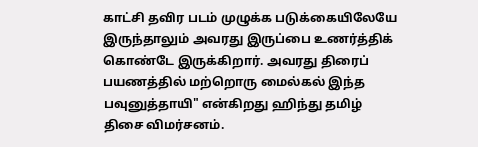காட்சி தவிர படம் முழுக்க படுக்கையிலேயே இருந்தாலும் அவரது இருப்பை உணர்த்திக் கொண்டே இருக்கிறார். அவரது திரைப் பயணத்தில் மற்றொரு மைல்கல் இந்த பவுனுத்தாயி" என்கிறது ஹிந்து தமிழ் திசை விமர்சனம்.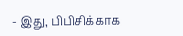- இது, பிபிசிக்காக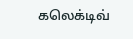கலெக்டிவ்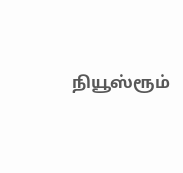நியூஸ்ரூம்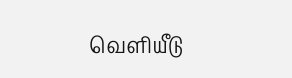வெளியீடு